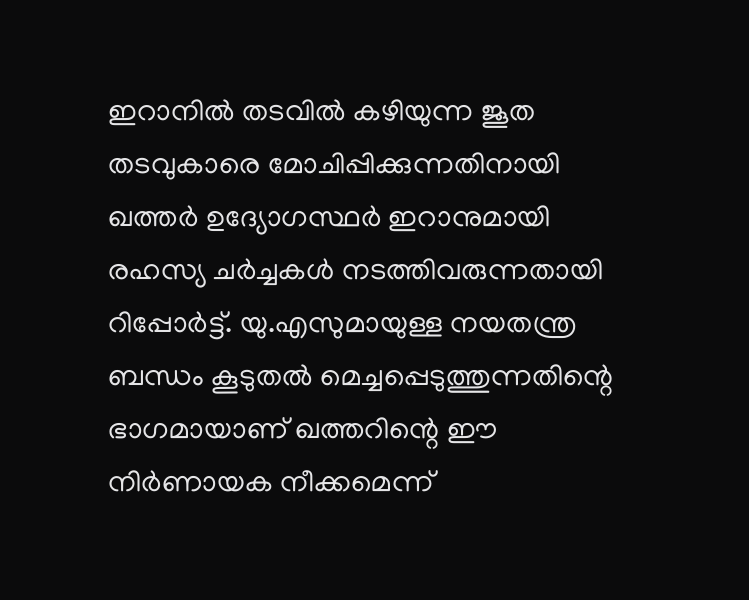ഇറാനിൽ തടവിൽ കഴിയുന്ന ജൂത തടവുകാരെ മോചിപ്പിക്കുന്നതിനായി ഖത്തർ ഉദ്യോഗസ്ഥർ ഇറാനുമായി രഹസ്യ ചർച്ചകൾ നടത്തിവരുന്നതായി റിപ്പോർട്ട്. യു.എസുമായുള്ള നയതന്ത്ര ബന്ധം കൂടുതൽ മെച്ചപ്പെടുത്തുന്നതിന്റെ ഭാഗമായാണ് ഖത്തറിന്റെ ഈ നിർണായക നീക്കമെന്ന്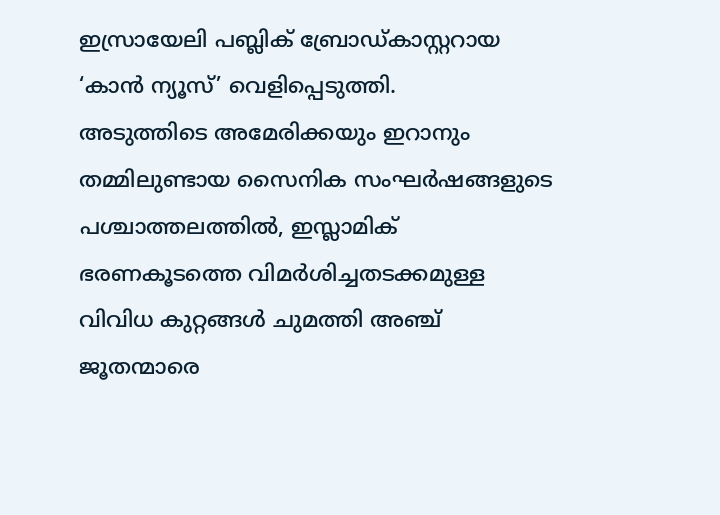ഇസ്രായേലി പബ്ലിക് ബ്രോഡ്കാസ്റ്ററായ ‘കാൻ ന്യൂസ്’ വെളിപ്പെടുത്തി.
അടുത്തിടെ അമേരിക്കയും ഇറാനും തമ്മിലുണ്ടായ സൈനിക സംഘർഷങ്ങളുടെ പശ്ചാത്തലത്തിൽ, ഇസ്ലാമിക് ഭരണകൂടത്തെ വിമർശിച്ചതടക്കമുള്ള വിവിധ കുറ്റങ്ങൾ ചുമത്തി അഞ്ച് ജൂതന്മാരെ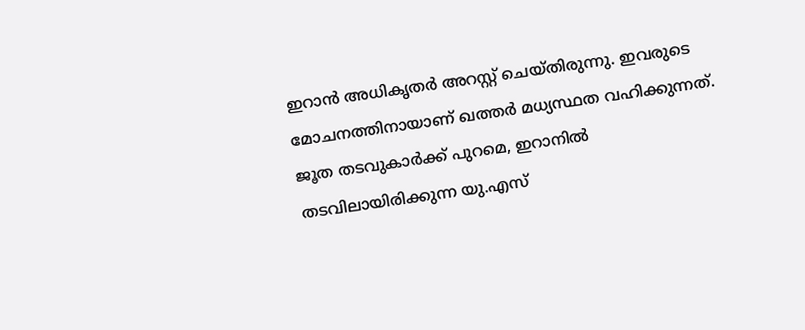ഇറാൻ അധികൃതർ അറസ്റ്റ് ചെയ്തിരുന്നു. ഇവരുടെ മോചനത്തിനായാണ് ഖത്തർ മധ്യസ്ഥത വഹിക്കുന്നത്. ജൂത തടവുകാർക്ക് പുറമെ, ഇറാനിൽ തടവിലായിരിക്കുന്ന യു.എസ്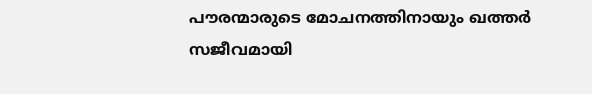പൗരന്മാരുടെ മോചനത്തിനായും ഖത്തർ സജീവമായി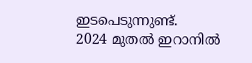ഇടപെടുന്നുണ്ട്.
2024 മുതൽ ഇറാനിൽ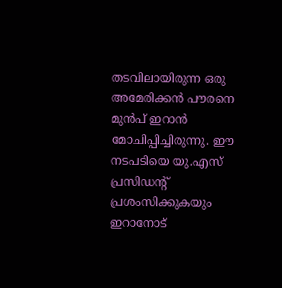തടവിലായിരുന്ന ഒരു അമേരിക്കൻ പൗരനെ മുൻപ് ഇറാൻ മോചിപ്പിച്ചിരുന്നു. ഈ നടപടിയെ യു.എസ് പ്രസിഡന്റ് പ്രശംസിക്കുകയും ഇറാനോട്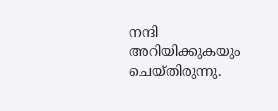നന്ദി അറിയിക്കുകയും ചെയ്തിരുന്നു.